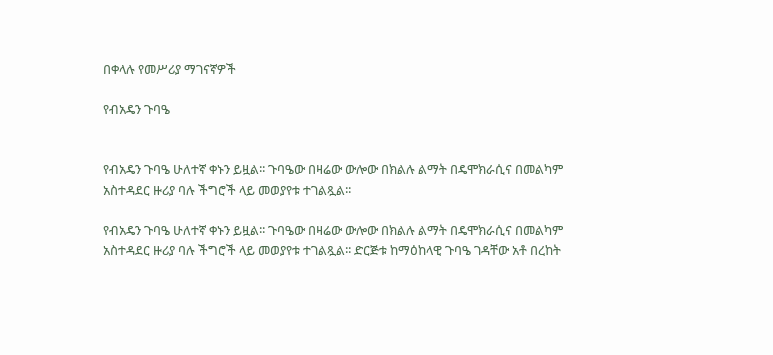በቀላሉ የመሥሪያ ማገናኛዎች

የብአዴን ጉባዔ


የብአዴን ጉባዔ ሁለተኛ ቀኑን ይዟል፡፡ ጉባዔው በዛሬው ውሎው በክልሉ ልማት በዴሞክራሲና በመልካም አስተዳደር ዙሪያ ባሉ ችግሮች ላይ መወያየቱ ተገልጿል፡፡

የብአዴን ጉባዔ ሁለተኛ ቀኑን ይዟል፡፡ ጉባዔው በዛሬው ውሎው በክልሉ ልማት በዴሞክራሲና በመልካም አስተዳደር ዙሪያ ባሉ ችግሮች ላይ መወያየቱ ተገልጿል፡፡ ድርጅቱ ከማዕከላዊ ጉባዔ ገዳቸው አቶ በረከት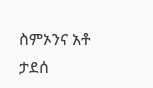ስምኦንና አቶ ታደሰ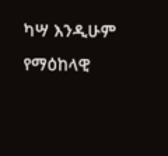ካሣ እንዲሁም የማዕከላዊ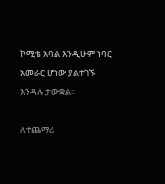ኮሚቴ አባል እንዲሁም ነባር አመራር ሆነው ያልተገኙ እንዳሉ ታውቋል፡፡

ለተጨማሪ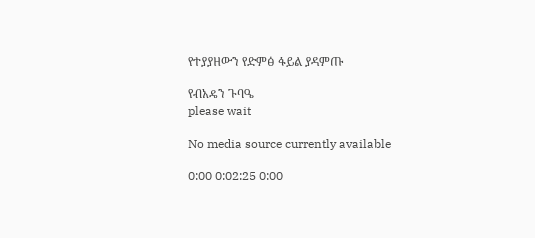የተያያዘውን የድምፅ ፋይል ያዳምጡ

የብአዴን ጉባዔ
please wait

No media source currently available

0:00 0:02:25 0:00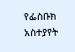የፌስቡክ አስተያየት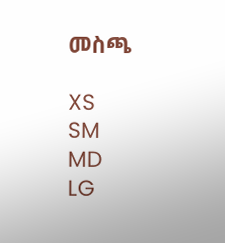መስጫ

XS
SM
MD
LG